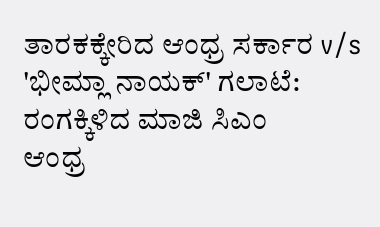ತಾರಕಕ್ಕೇರಿದ ಆಂಧ್ರ ಸರ್ಕಾರ v/s 'ಭೀಮ್ಲಾ ನಾಯಕ್' ಗಲಾಟೆ: ರಂಗಕ್ಕಿಳಿದ ಮಾಜಿ ಸಿಎಂ
ಆಂಧ್ರ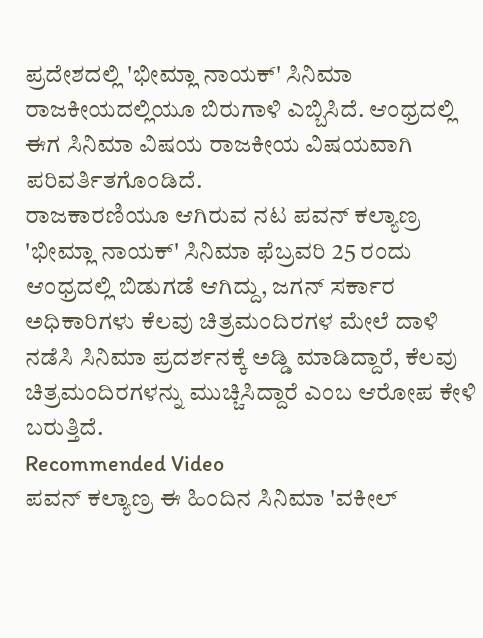ಪ್ರದೇಶದಲ್ಲಿ 'ಭೀಮ್ಲಾ ನಾಯಕ್' ಸಿನಿಮಾ ರಾಜಕೀಯದಲ್ಲಿಯೂ ಬಿರುಗಾಳಿ ಎಬ್ಬಿಸಿದೆ. ಆಂಧ್ರದಲ್ಲಿ ಈಗ ಸಿನಿಮಾ ವಿಷಯ ರಾಜಕೀಯ ವಿಷಯವಾಗಿ ಪರಿವರ್ತಿತಗೊಂಡಿದೆ.
ರಾಜಕಾರಣಿಯೂ ಆಗಿರುವ ನಟ ಪವನ್ ಕಲ್ಯಾಣ್ರ 'ಭೀಮ್ಲಾ ನಾಯಕ್' ಸಿನಿಮಾ ಫೆಬ್ರವರಿ 25 ರಂದು ಆಂಧ್ರದಲ್ಲಿ ಬಿಡುಗಡೆ ಆಗಿದ್ದು, ಜಗನ್ ಸರ್ಕಾರ ಅಧಿಕಾರಿಗಳು ಕೆಲವು ಚಿತ್ರಮಂದಿರಗಳ ಮೇಲೆ ದಾಳಿ ನಡೆಸಿ ಸಿನಿಮಾ ಪ್ರದರ್ಶನಕ್ಕೆ ಅಡ್ಡಿ ಮಾಡಿದ್ದಾರೆ, ಕೆಲವು ಚಿತ್ರಮಂದಿರಗಳನ್ನು ಮುಚ್ಚಿಸಿದ್ದಾರೆ ಎಂಬ ಆರೋಪ ಕೇಳಿ ಬರುತ್ತಿದೆ.
Recommended Video
ಪವನ್ ಕಲ್ಯಾಣ್ರ ಈ ಹಿಂದಿನ ಸಿನಿಮಾ 'ವಕೀಲ್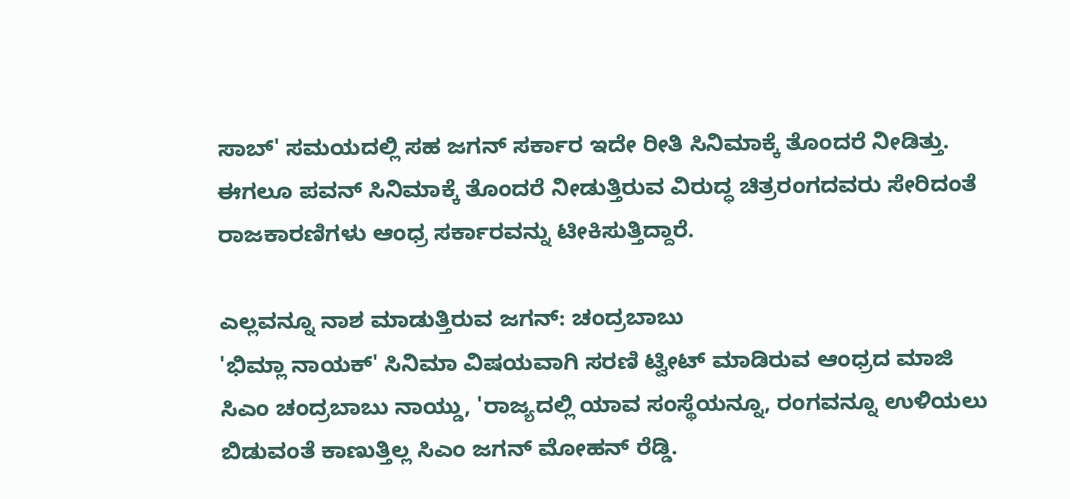ಸಾಬ್' ಸಮಯದಲ್ಲಿ ಸಹ ಜಗನ್ ಸರ್ಕಾರ ಇದೇ ರೀತಿ ಸಿನಿಮಾಕ್ಕೆ ತೊಂದರೆ ನೀಡಿತ್ತು. ಈಗಲೂ ಪವನ್ ಸಿನಿಮಾಕ್ಕೆ ತೊಂದರೆ ನೀಡುತ್ತಿರುವ ವಿರುದ್ಧ ಚಿತ್ರರಂಗದವರು ಸೇರಿದಂತೆ ರಾಜಕಾರಣಿಗಳು ಆಂಧ್ರ ಸರ್ಕಾರವನ್ನು ಟೀಕಿಸುತ್ತಿದ್ದಾರೆ.

ಎಲ್ಲವನ್ನೂ ನಾಶ ಮಾಡುತ್ತಿರುವ ಜಗನ್: ಚಂದ್ರಬಾಬು
'ಭಿಮ್ಲಾ ನಾಯಕ್' ಸಿನಿಮಾ ವಿಷಯವಾಗಿ ಸರಣಿ ಟ್ವೀಟ್ ಮಾಡಿರುವ ಆಂಧ್ರದ ಮಾಜಿ ಸಿಎಂ ಚಂದ್ರಬಾಬು ನಾಯ್ಡು, 'ರಾಜ್ಯದಲ್ಲಿ ಯಾವ ಸಂಸ್ಥೆಯನ್ನೂ, ರಂಗವನ್ನೂ ಉಳಿಯಲು ಬಿಡುವಂತೆ ಕಾಣುತ್ತಿಲ್ಲ ಸಿಎಂ ಜಗನ್ ಮೋಹನ್ ರೆಡ್ಡಿ.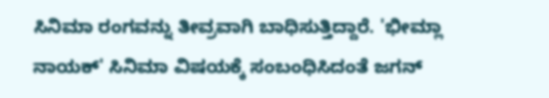ಸಿನಿಮಾ ರಂಗವನ್ನು ತೀವ್ರವಾಗಿ ಬಾಧಿಸುತ್ತಿದ್ದಾರೆ. 'ಭೀಮ್ಲಾ ನಾಯಕ್' ಸಿನಿಮಾ ವಿಷಯಕ್ಕೆ ಸಂಬಂಧಿಸಿದಂತೆ ಜಗನ್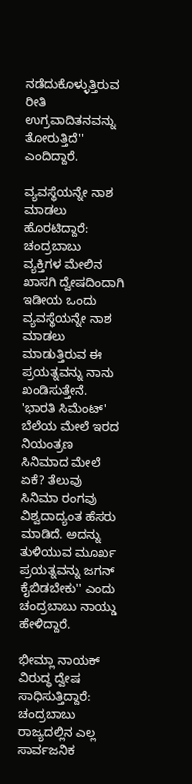ನಡೆದುಕೊಳ್ಳುತ್ತಿರುವ ರೀತಿ ಉಗ್ರವಾದಿತನವನ್ನು ತೋರುತ್ತಿದೆ'' ಎಂದಿದ್ದಾರೆ.

ವ್ಯವಸ್ಥೆಯನ್ನೇ ನಾಶ ಮಾಡಲು ಹೊರಟಿದ್ದಾರೆ: ಚಂದ್ರಬಾಬು
ವ್ಯಕ್ತಿಗಳ ಮೇಲಿನ ಖಾಸಗಿ ದ್ವೇಷದಿಂದಾಗಿ ಇಡೀಯ ಒಂದು ವ್ಯವಸ್ಥೆಯನ್ನೇ ನಾಶ ಮಾಡಲು ಮಾಡುತ್ತಿರುವ ಈ ಪ್ರಯತ್ನವನ್ನು ನಾನು ಖಂಡಿಸುತ್ತೇನೆ. 'ಭಾರತಿ ಸಿಮೆಂಟ್' ಬೆಲೆಯ ಮೇಲೆ ಇರದ ನಿಯಂತ್ರಣ ಸಿನಿಮಾದ ಮೇಲೆ ಏಕೆ? ತೆಲುವು ಸಿನಿಮಾ ರಂಗವು ವಿಶ್ವದಾದ್ಯಂತ ಹೆಸರು ಮಾಡಿದೆ. ಅದನ್ನು ತುಳಿಯುವ ಮೂರ್ಖ ಪ್ರಯತ್ನವನ್ನು ಜಗನ್ ಕೈಬಿಡಬೇಕು'' ಎಂದು ಚಂದ್ರಬಾಬು ನಾಯ್ಡು ಹೇಳಿದ್ದಾರೆ.

ಭೀಮ್ಲಾ ನಾಯಕ್ ವಿರುದ್ಧ ದ್ವೇಷ ಸಾಧಿಸುತ್ತಿದ್ದಾರೆ: ಚಂದ್ರಬಾಬು
ರಾಜ್ಯದಲ್ಲಿನ ಎಲ್ಲ ಸಾರ್ವಜನಿಕ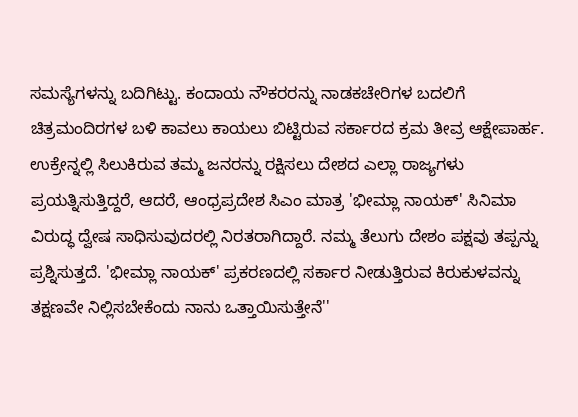ಸಮಸ್ಯೆಗಳನ್ನು ಬದಿಗಿಟ್ಟು. ಕಂದಾಯ ನೌಕರರನ್ನು ನಾಡಕಚೇರಿಗಳ ಬದಲಿಗೆ ಚಿತ್ರಮಂದಿರಗಳ ಬಳಿ ಕಾವಲು ಕಾಯಲು ಬಿಟ್ಟಿರುವ ಸರ್ಕಾರದ ಕ್ರಮ ತೀವ್ರ ಆಕ್ಷೇಪಾರ್ಹ. ಉಕ್ರೇನ್ನಲ್ಲಿ ಸಿಲುಕಿರುವ ತಮ್ಮ ಜನರನ್ನು ರಕ್ಷಿಸಲು ದೇಶದ ಎಲ್ಲಾ ರಾಜ್ಯಗಳು ಪ್ರಯತ್ನಿಸುತ್ತಿದ್ದರೆ, ಆದರೆ, ಆಂಧ್ರಪ್ರದೇಶ ಸಿಎಂ ಮಾತ್ರ 'ಭೀಮ್ಲಾ ನಾಯಕ್' ಸಿನಿಮಾ ವಿರುದ್ಧ ದ್ವೇಷ ಸಾಧಿಸುವುದರಲ್ಲಿ ನಿರತರಾಗಿದ್ದಾರೆ. ನಮ್ಮ ತೆಲುಗು ದೇಶಂ ಪಕ್ಷವು ತಪ್ಪನ್ನು ಪ್ರಶ್ನಿಸುತ್ತದೆ. 'ಭೀಮ್ಲಾ ನಾಯಕ್' ಪ್ರಕರಣದಲ್ಲಿ ಸರ್ಕಾರ ನೀಡುತ್ತಿರುವ ಕಿರುಕುಳವನ್ನು ತಕ್ಷಣವೇ ನಿಲ್ಲಿಸಬೇಕೆಂದು ನಾನು ಒತ್ತಾಯಿಸುತ್ತೇನೆ''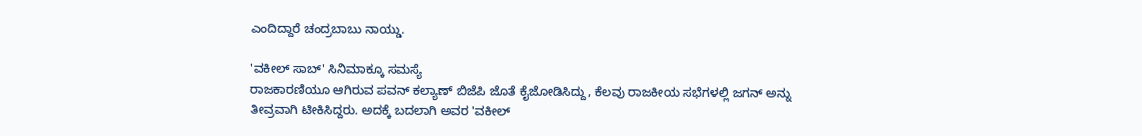ಎಂದಿದ್ದಾರೆ ಚಂದ್ರಬಾಬು ನಾಯ್ಡು.

'ವಕೀಲ್ ಸಾಬ್' ಸಿನಿಮಾಕ್ಕೂ ಸಮಸ್ಯೆ
ರಾಜಕಾರಣಿಯೂ ಆಗಿರುವ ಪವನ್ ಕಲ್ಯಾಣ್ ಬಿಜೆಪಿ ಜೊತೆ ಕೈಜೋಡಿಸಿದ್ದು, ಕೆಲವು ರಾಜಕೀಯ ಸಭೆಗಳಲ್ಲಿ ಜಗನ್ ಅನ್ನು ತೀವ್ರವಾಗಿ ಟೀಕಿಸಿದ್ದರು. ಅದಕ್ಕೆ ಬದಲಾಗಿ ಅವರ 'ವಕೀಲ್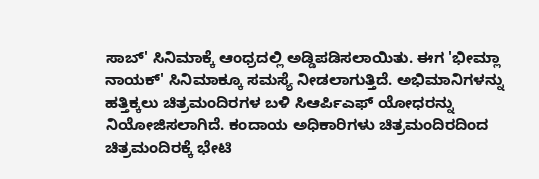ಸಾಬ್' ಸಿನಿಮಾಕ್ಕೆ ಆಂಧ್ರದಲ್ಲಿ ಅಡ್ಡಿಪಡಿಸಲಾಯಿತು. ಈಗ 'ಭೀಮ್ಲಾ ನಾಯಕ್' ಸಿನಿಮಾಕ್ಕೂ ಸಮಸ್ಯೆ ನೀಡಲಾಗುತ್ತಿದೆ. ಅಭಿಮಾನಿಗಳನ್ನು ಹತ್ತಿಕ್ಕಲು ಚಿತ್ರಮಂದಿರಗಳ ಬಳಿ ಸಿಆರ್ಪಿಎಫ್ ಯೋಧರನ್ನು ನಿಯೋಜಿಸಲಾಗಿದೆ. ಕಂದಾಯ ಅಧಿಕಾರಿಗಳು ಚಿತ್ರಮಂದಿರದಿಂದ ಚಿತ್ರಮಂದಿರಕ್ಕೆ ಭೇಟಿ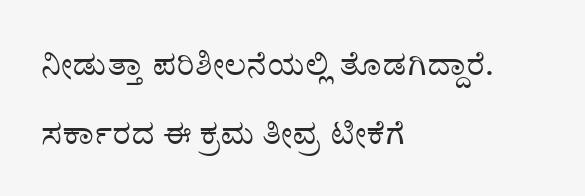ನೀಡುತ್ತಾ ಪರಿಶೀಲನೆಯಲ್ಲಿ ತೊಡಗಿದ್ದಾರೆ. ಸರ್ಕಾರದ ಈ ಕ್ರಮ ತೀವ್ರ ಟೀಕೆಗೆ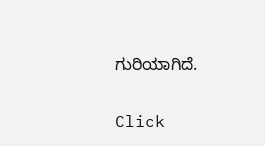ಗುರಿಯಾಗಿದೆ.


Click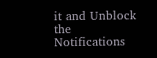it and Unblock the Notifications